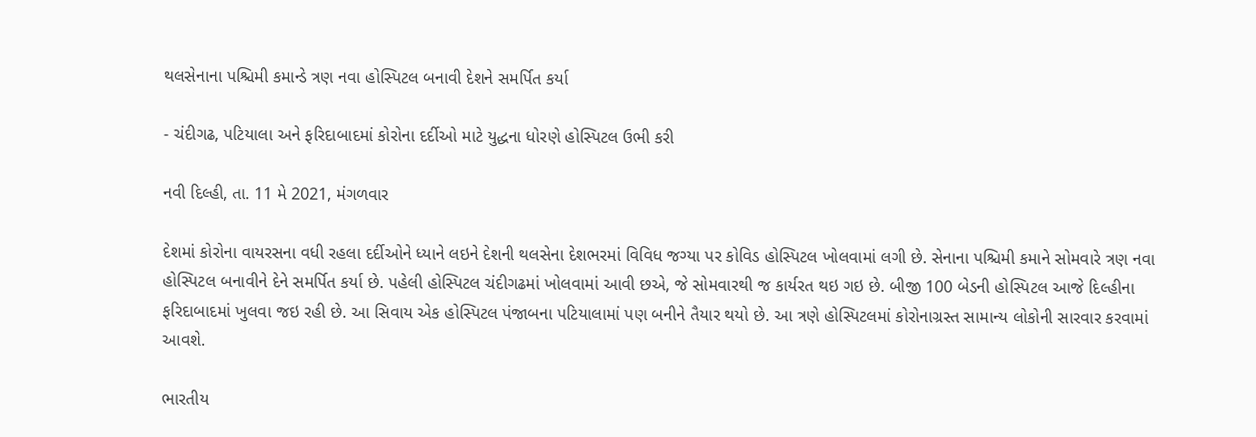થલસેનાના પશ્ચિમી કમાન્ડે ત્રણ નવા હોસ્પિટલ બનાવી દેશને સમર્પિત કર્યા

- ચંદીગઢ, પટિયાલા અને ફરિદાબાદમાં કોરોના દર્દીઓ માટે યુદ્ધના ધોરણે હોસ્પિટલ ઉભી કરી

નવી દિલ્હી, તા. 11 મે 2021, મંગળવાર

દેશમાં કોરોના વાયરસના વધી રહલા દર્દીઓને ધ્યાને લઇને દેશની થલસેના દેશભરમાં વિવિધ જગ્યા પર કોવિડ હોસ્પિટલ ખોલવામાં લગી છે. સેનાના પશ્ચિમી કમાને સોમવારે ત્રણ નવા હોસ્પિટલ બનાવીને દેને સમર્પિત કર્યા છે. પહેલી હોસ્પિટલ ચંદીગઢમાં ખોલવામાં આવી છએ, જે સોમવારથી જ કાર્યરત થઇ ગઇ છે. બીજી 100 બેડની હોસ્પિટલ આજે દિલ્હીના ફરિદાબાદમાં ખુલવા જઇ રહી છે. આ સિવાય એક હોસ્પિટલ પંજાબના પટિયાલામાં પણ બનીને તૈયાર થયો છે. આ ત્રણે હોસ્પિટલમાં કોરોનાગ્રસ્ત સામાન્ય લોકોની સારવાર કરવામાં આવશે.

ભારતીય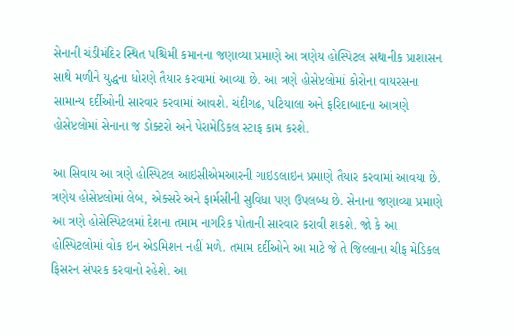સેનાની ચંડીમંદિર સ્થિત પશ્ચિમી કમાનના જણાવ્યા પ્રમાણે આ ત્રણેય હોસ્પિટલ સથાનીક પ્રાશાસન સાથે મળીને યુદ્ધના ધોરણે તૈયાર કરવામાં આવ્યા છે. આ ત્રણે હોસેપ્ટલોમાં કોરોના વાયરસના સામાન્ય દર્દીઓની સારવાર કરવામાં આવશે. ચંદીગઢ, પટિયાલા અને ફરિદાબાદના આત્રણે હોસેપ્ટલોમાં સેનાના જ ડોક્ટરો અને પેરામેડિકલ સ્ટાફ કામ કરશે.

આ સિવાય આ ત્રણે હોસ્પિટલ આઇસીએમઆરની ગાઇડલાઇન પ્રમાણે તૈયાર કરવામાં આવયા છે. ત્રણેય હોસેપ્ટલોમાં લેબ, એક્સરે અને ફાર્મસીની સુવિધા પણ ઉપલબ્ધ છે. સેનાના જણાવ્યા પ્રમાણે આ ત્રણે હોસેસ્પિટલમાં દેશના તમામ નાગરિક પોતાની સારવાર કરાવી શકશે. જો કે આ હોસ્પિટલોમાં વોક ઇન એડમિશન નહીં મળે. તમામ દર્દીઓને આ માટે જે તે જિલ્લાના ચીફ મેડિકલ ફિસરન સંપરક કરવાનો રહેશે. આ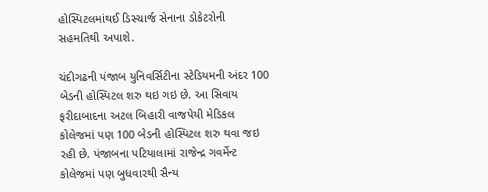હોસ્પિટલમાંથઈ ડિસ્ચાર્જ સેનાના ડોકેટરોની સહમતિથી અપાશે.

ચંદીગઢની પંજાબ યુનિવર્સિટીના સ્ટેડિયમની અંદર 100 બેડની હોસ્પિટલ શરુ થઇ ગઇ છે. આ સિવાય ફરીદાબાદના અટલ બિહારી વાજપેયી મેડિકલ કોલેજમાં પણ 100 બેડની હોસ્પિટલ શરુ થવા જઇ રહી છે. પંજાબના પટિયાલામાં રાજેન્દ્ર ગવર્મેન્ટ કોલેજમાં પણ બુધવારથી સૈન્ય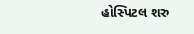હોસ્પિટલ શરુ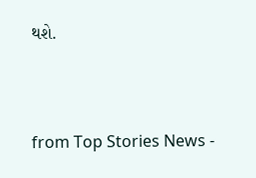થશે.



from Top Stories News -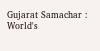Gujarat Samachar : World's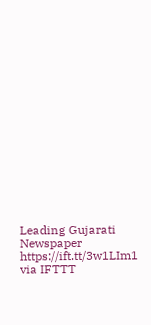Leading Gujarati Newspaper https://ift.tt/3w1LIm1
via IFTTT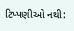ટિપ્પણીઓ નથી: